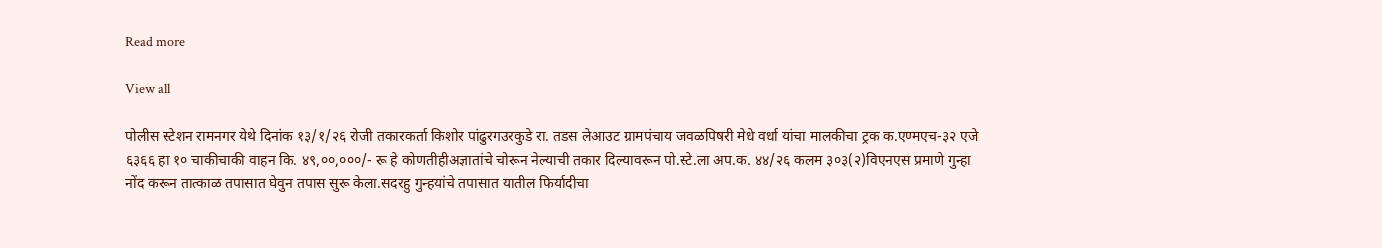Read more

View all

पोलीस स्टेशन रामनगर येथे दिनांक १३/१/२६ रोजी तकारकर्ता किशोर पांढुरगउरकुडे रा. तडस लेआउट ग्रामपंचाय जवळपिषरी मेधे वर्धा यांचा मालकीचा ट्रक क.एण्मएच-३२ एजे ६३६६ हा १० चाकीचाकी वाहन कि. ४९,००,०००/- रू हे कोणतीहीअज्ञातांचे चोरून नेल्याची तकार दिल्यावरून पो.स्टे.ला अप.क. ४४/२६ कलम ३०३(२)विएनएस प्रमाणे गुन्हा नोंद करून तात्काळ तपासात घेवुन तपास सुरू केला.सदरहु गुन्हयांचे तपासात यातील फिर्यादीचा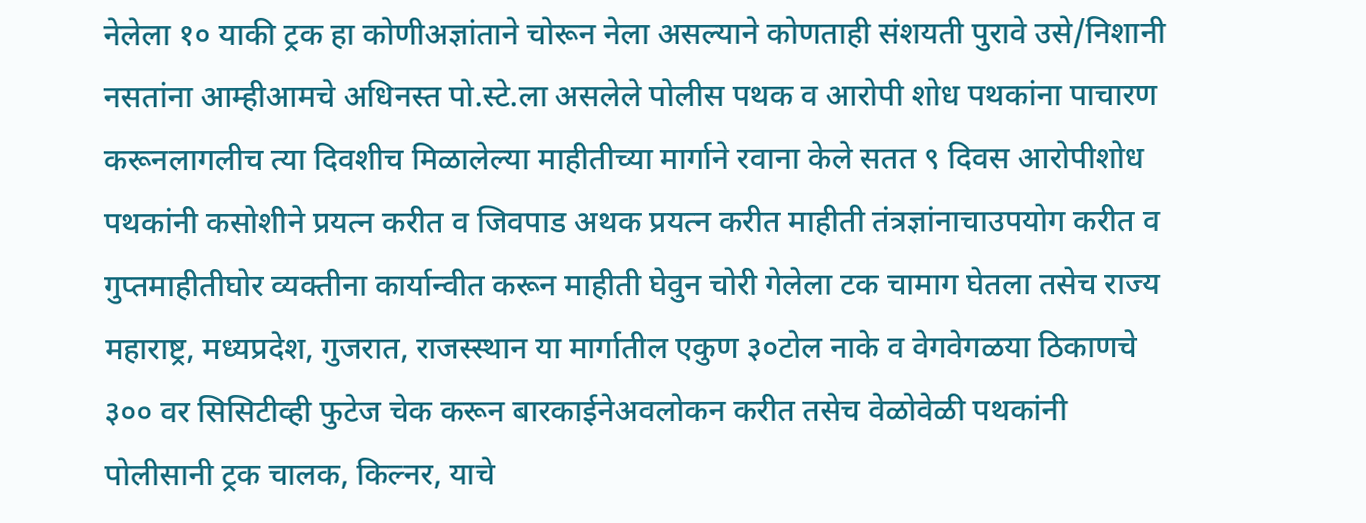नेलेला १० याकी ट्रक हा कोणीअज्ञांताने चोरून नेला असल्याने कोणताही संशयती पुरावे उसे/निशानी नसतांना आम्हीआमचे अधिनस्त पो.स्टे.ला असलेले पोलीस पथक व आरोपी शोध पथकांना पाचारण करूनलागलीच त्या दिवशीच मिळालेल्या माहीतीच्या मार्गाने रवाना केले सतत ९ दिवस आरोपीशोध पथकांनी कसोशीने प्रयत्न करीत व जिवपाड अथक प्रयत्न करीत माहीती तंत्रज्ञांनाचाउपयोग करीत व गुप्तमाहीतीघोर व्यक्तीना कार्यान्वीत करून माहीती घेवुन चोरी गेलेला टक चामाग घेतला तसेच राज्य महाराष्ट्र, मध्यप्रदेश, गुजरात, राजस्स्थान या मार्गातील एकुण ३०टोल नाके व वेगवेगळया ठिकाणचे ३०० वर सिसिटीव्ही फुटेज चेक करून बारकाईनेअवलोकन करीत तसेच वेळोवेळी पथकांनी पोलीसानी ट्रक चालक, किल्नर, याचे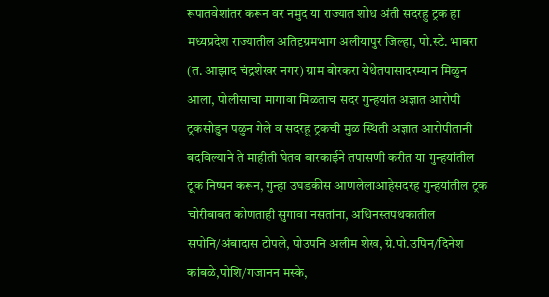रूपातवेशांतर करून वर नमुद या राज्यात शोध अंती सदरहु ट्रक हा मध्यप्रदेश राज्यातील अतिदृग्रमभाग अलीयापुर जिल्हा, पो.स्टे. भाबरा (त. आझाद चंद्रशेखर नगर) ग्राम बोरकरा येथेतपासादरम्यान मिळुन आला, पोलीसाचा मागावा मिळताच सदर गुन्हयांत अज्ञात आरोपी ट्रकसोडुन पळुन गेले व सदरहू ट्रकची मुळ स्थिती अज्ञात आरोपीतानी बदविल्याने ते माहीती घेतव बारकाईने तपासणी करीत या गुन्हयांतील टूक निष्पन करून, गुन्हा उघडकीस आणलेलाआहेसदरह गुन्हयांतील ट्रक चोरीबाबत कोणताही सुगावा नसतांना, अधिनस्तपथकातील सपोनि/अंबादास टोपले, पोउपनि अलीम शेख, ग्रे.पो.उपिन/दिनेश कांबळे,पोशि/गजानन मस्के,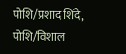पोशि/प्रशाद शिंदे, पोशि/विशाल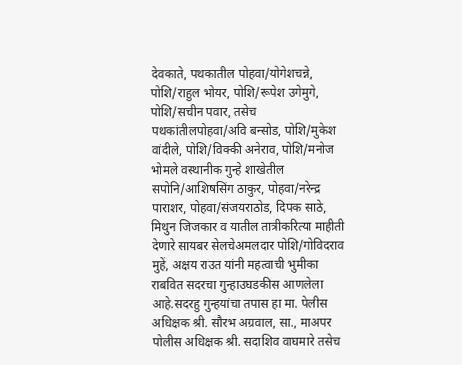देवकाते, पथकातील पोहवा/योगेशचन्ने, पोशि/राहुल भोयर, पोशि/रूपेश उगेमुगे, पोशि/सचीन पवार, तसेच पथकांतीलपोहवा/अवि बन्सोड, पोशि/मुकेश वांदीले, पोशि/विक्की अनेराव, पोशि/मनोज भोमले वस्थानीक गुन्हे शाखेतील सपोनि/आशिषसिंग ठाकुर, पोहवा/नरेन्द्र पाराशर, पोहवा/संजयराठोड, दिपक साठे, मिथुन जिजकार व यातील तात्रीकरित्या माहीती देणारे सायबर सेलचेअमलदार पोशि/गोविदराव मुहें, अक्षय राउत यांनी महत्वाची भुमीका राबवित सदरचा गुन्हाउघडकीस आणलेला आहे.सदरहु गुन्हयांचा तपास हा मा. पेलीस अधिक्षक श्री. सौरभ अग्रवाल, सा., माअपर पोलीस अधिक्षक श्री. सदाशिव वाघमारे तसेच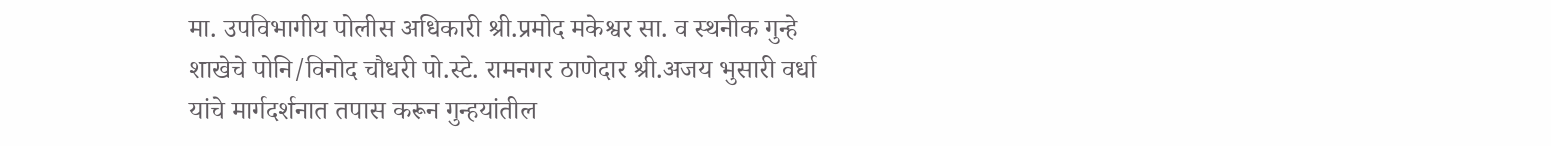मा. उपविभागीय पोलीस अधिकारी श्री.प्रमोद मकेश्वर सा. व स्थनीक गुन्हे शाखेचे पोनि/विनोद चौधरी पो.स्टे. रामनगर ठाणेदार श्री.अजय भुसारी वर्धा यांचे मार्गदर्शनात तपास करून गुन्हयांतील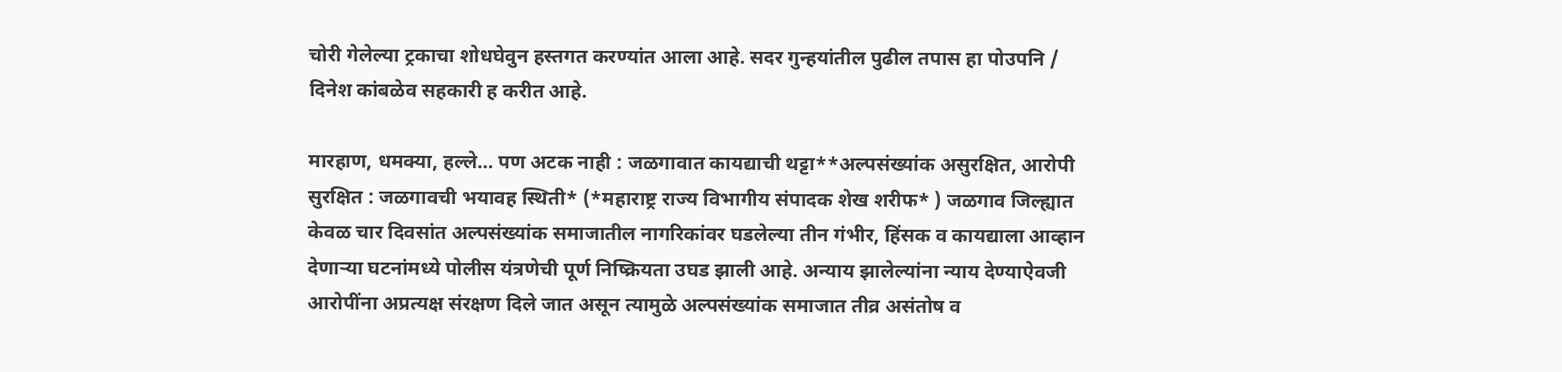चोरी गेलेल्या ट्रकाचा शोधघेवुन हस्तगत करण्यांत आला आहे. सदर गुन्हयांतील पुढील तपास हा पोउपनि / दिनेश कांबळेव सहकारी ह करीत आहे.

मारहाण, धमक्या, हल्ले… पण अटक नाही : जळगावात कायद्याची थट्टा**अल्पसंख्यांक असुरक्षित, आरोपी सुरक्षित : जळगावची भयावह स्थिती* (*महाराष्ट्र राज्य विभागीय संपादक शेख शरीफ* ) जळगाव जिल्ह्यात केवळ चार दिवसांत अल्पसंख्यांक समाजातील नागरिकांवर घडलेल्या तीन गंभीर, हिंसक व कायद्याला आव्हान देणाऱ्या घटनांमध्ये पोलीस यंत्रणेची पूर्ण निष्क्रियता उघड झाली आहे. अन्याय झालेल्यांना न्याय देण्याऐवजी आरोपींना अप्रत्यक्ष संरक्षण दिले जात असून त्यामुळे अल्पसंख्यांक समाजात तीव्र असंतोष व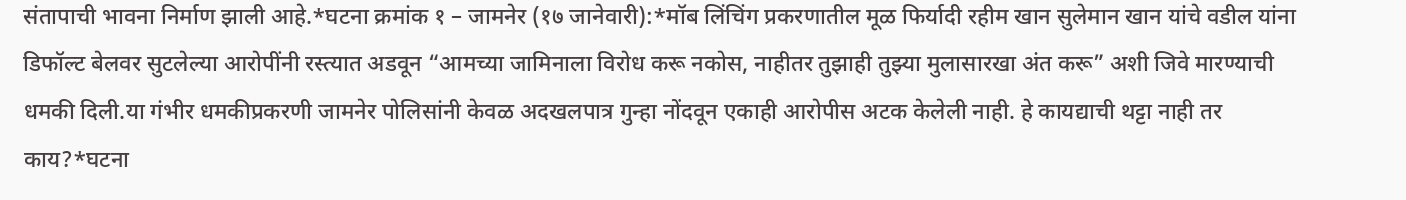संतापाची भावना निर्माण झाली आहे.*घटना क्रमांक १ – जामनेर (१७ जानेवारी):*मॉब लिंचिंग प्रकरणातील मूळ फिर्यादी रहीम खान सुलेमान खान यांचे वडील यांना डिफॉल्ट बेलवर सुटलेल्या आरोपींनी रस्त्यात अडवून “आमच्या जामिनाला विरोध करू नकोस, नाहीतर तुझाही तुझ्या मुलासारखा अंत करू” अशी जिवे मारण्याची धमकी दिली.या गंभीर धमकीप्रकरणी जामनेर पोलिसांनी केवळ अदखलपात्र गुन्हा नोंदवून एकाही आरोपीस अटक केलेली नाही. हे कायद्याची थट्टा नाही तर काय?*घटना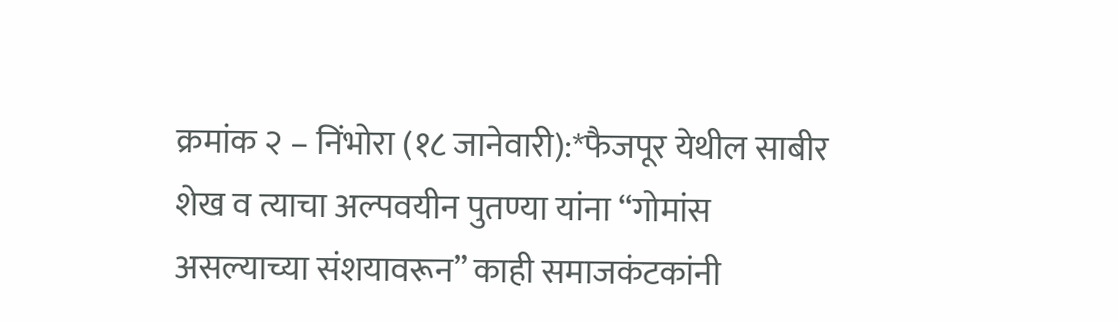क्रमांक २ – निंभोरा (१८ जानेवारी):*फैजपूर येथील साबीर शेख व त्याचा अल्पवयीन पुतण्या यांना “गोमांस असल्याच्या संशयावरून” काही समाजकंटकांनी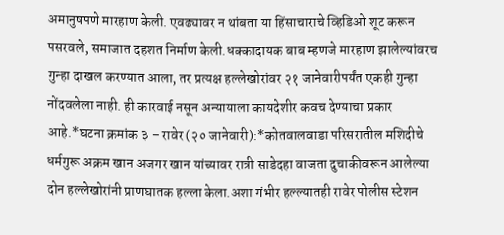अमानुषपणे मारहाण केली. एवढ्यावर न थांबता या हिंसाचाराचे व्हिडिओ शूट करून पसरवले, समाजात दहशत निर्माण केली.धक्कादायक बाब म्हणजे मारहाण झालेल्यांवरच गुन्हा दाखल करण्यात आला, तर प्रत्यक्ष हल्लेखोरांवर २१ जानेवारीपर्यंत एकही गुन्हा नोंदवलेला नाही. ही कारवाई नसून अन्यायाला कायदेशीर कवच देण्याचा प्रकार आहे.*घटना क्रमांक ३ – रावेर (२० जानेवारी):*कोतवालवाडा परिसरातील मशिदीचे धर्मगुरू अक्रम खान अजगर खान यांच्यावर रात्री साडेदहा वाजता दुचाकीवरून आलेल्या दोन हल्लेखोरांनी प्राणघातक हल्ला केला.अशा गंभीर हल्ल्यातही रावेर पोलीस स्टेशन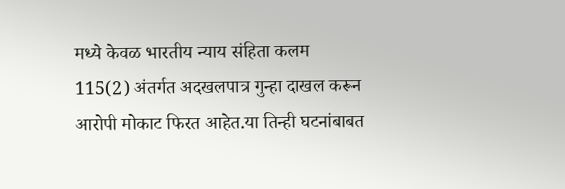मध्ये केवळ भारतीय न्याय संहिता कलम 115(2) अंतर्गत अदखलपात्र गुन्हा दाखल करून आरोपी मोकाट फिरत आहेत.या तिन्ही घटनांबाबत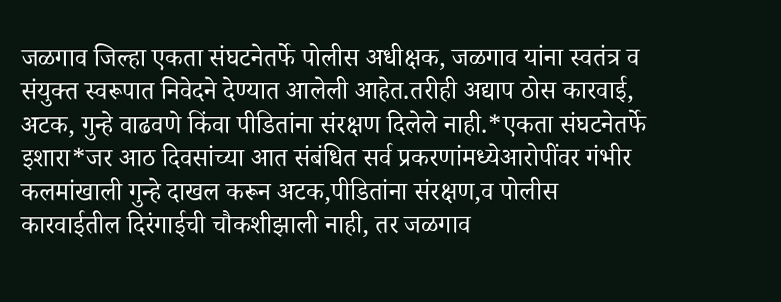जळगाव जिल्हा एकता संघटनेतर्फे पोलीस अधीक्षक, जळगाव यांना स्वतंत्र व संयुक्त स्वरूपात निवेदने देण्यात आलेली आहेत.तरीही अद्याप ठोस कारवाई, अटक, गुन्हे वाढवणे किंवा पीडितांना संरक्षण दिलेले नाही.*एकता संघटनेतर्फे इशारा*जर आठ दिवसांच्या आत संबंधित सर्व प्रकरणांमध्येआरोपींवर गंभीर कलमांखाली गुन्हे दाखल करून अटक,पीडितांना संरक्षण,व पोलीस कारवाईतील दिरंगाईची चौकशीझाली नाही, तर जळगाव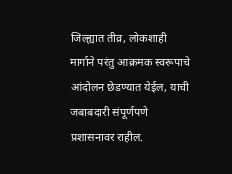जिल्ह्यात तीव्र, लोकशाही मार्गाने परंतु आक्रमक स्वरूपाचे आंदोलन छेडण्यात येईल, याची जबाबदारी संपूर्णपणे प्रशासनावर राहील.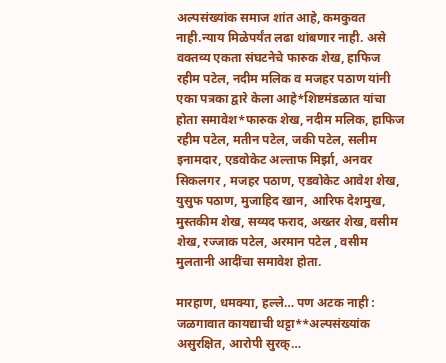अल्पसंख्यांक समाज शांत आहे, कमकुवत नाही.न्याय मिळेपर्यंत लढा थांबणार नाही. असे वक्तव्य एकता संघटनेचे फारुक शेख, हाफिज रहीम पटेल, नदीम मलिक व मजहर पठाण यांनी एका पत्रका द्वारे केला आहे*शिष्टमंडळात यांचा होता समावेश*फारुक शेख, नदीम मलिक, हाफिज रहीम पटेल, मतीन पटेल, जकी पटेल, सलीम इनामदार, एडवोकेट अल्ताफ मिर्झा, अनवर सिकलगर , मजहर पठाण, एडवोकेट आवेश शेख, युसुफ पठाण, मुजाहिद खान, आरिफ देशमुख, मुस्तकीम शेख, सय्यद फराद, अख्तर शेख, वसीम शेख, रज्जाक पटेल, अरमान पटेल , वसीम मुलतानी आदींचा समावेश होता.

मारहाण, धमक्या, हल्ले… पण अटक नाही : जळगावात कायद्याची थट्टा**अल्पसंख्यांक असुरक्षित, आरोपी सुरक्…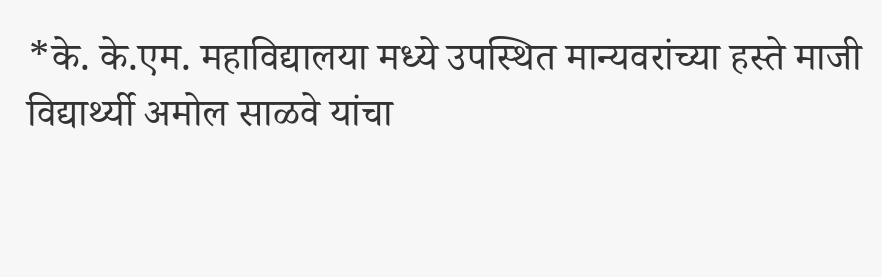*के. के.एम. महाविद्यालया मध्ये उपस्थित मान्यवरांच्या हस्ते माजी विद्यार्थ्यी अमोल साळवे यांचा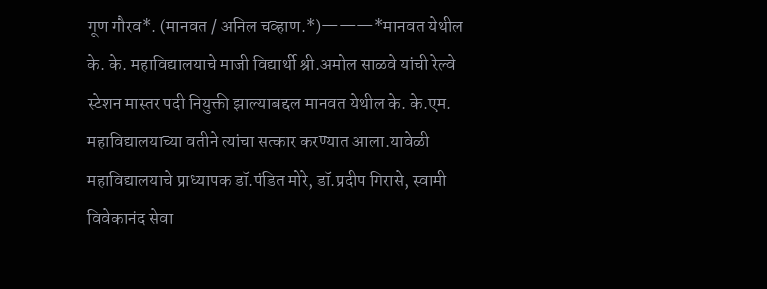गूण गौरव*. (मानवत / अनिल चव्हाण.*)———*मानवत येथील के. के. महाविद्यालयाचे माजी विद्यार्थी श्री.अमोल साळवे यांची रेल्वे स्टेशन मास्तर पदी नियुक्ती झाल्याबद्दल मानवत येथील के. के.एम. महाविद्यालयाच्या वतीने त्यांचा सत्कार करण्यात आला.यावेळी महाविद्यालयाचे प्राध्यापक डॉ.पंडित मोरे, डॉ.प्रदीप गिरासे, स्वामी विवेकानंद सेवा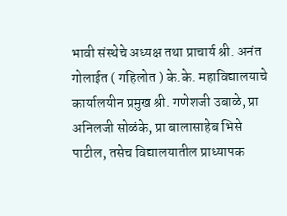भावी संस्थेचे अध्यक्ष तथा प्राचार्य श्री. अनंत गोलाईत ( गहिलोत ) के.के. महाविद्यालयाचे कार्यालयीन प्रमुख श्री. गणेशजी उबाळे, प्रा अनिलजी सोळंके, प्रा बालासाहेब भिसे पाटील, तसेच विद्यालयातील प्राध्यापक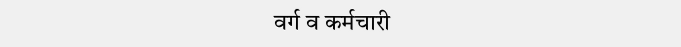वर्ग व कर्मचारी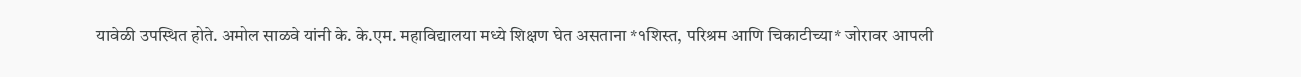यावेळी उपस्थित होते. अमोल साळवे यांनी के. के.एम. महाविद्यालया मध्ये शिक्षण घेत असताना *१शिस्त, परिश्रम आणि चिकाटीच्या* जोरावर आपली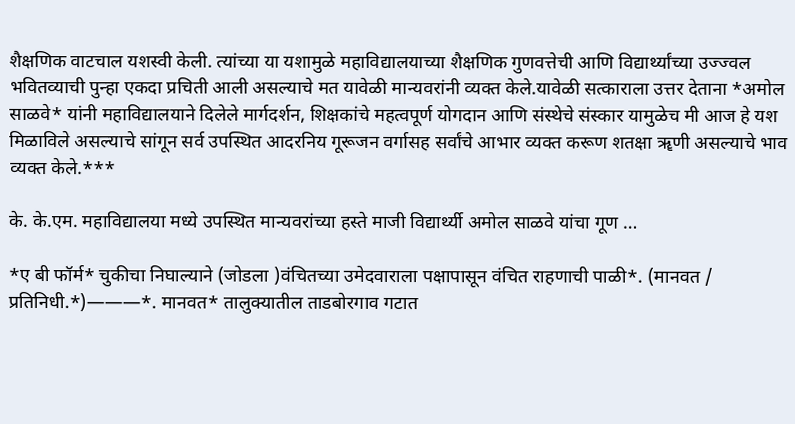शैक्षणिक वाटचाल यशस्वी केली. त्यांच्या या यशामुळे महाविद्यालयाच्या शैक्षणिक गुणवत्तेची आणि विद्यार्थ्यांच्या उज्ज्वल भवितव्याची पुन्हा एकदा प्रचिती आली असल्याचे मत यावेळी मान्यवरांनी व्यक्त केले.यावेळी सत्काराला उत्तर देताना *अमोल साळवे* यांनी महाविद्यालयाने दिलेले मार्गदर्शन, शिक्षकांचे महत्वपूर्ण योगदान आणि संस्थेचे संस्कार यामुळेच मी आज हे यश मिळाविले असल्याचे सांगून सर्व उपस्थित आदरनिय गूरूजन वर्गासह सर्वांचे आभार व्यक्त करूण शतक्षा ॠणी असल्याचे भाव व्यक्त केले.***

के. के.एम. महाविद्यालया मध्ये उपस्थित मान्यवरांच्या हस्ते माजी विद्यार्थ्यी अमोल साळवे यांचा गूण …

*ए बी फॉर्म* चुकीचा निघाल्याने (जोडला )वंचितच्या उमेदवाराला पक्षापासून वंचित राहणाची पाळी*. (मानवत / प्रतिनिधी.*)———*. मानवत* तालुक्यातील ताडबोरगाव गटात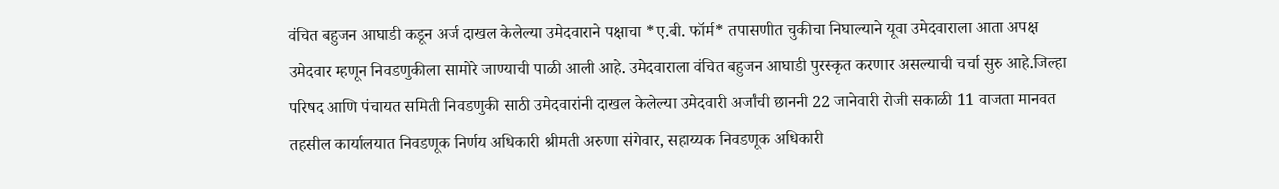वंचित बहुजन आघाडी कडून अर्ज दाखल केलेल्या उमेदवाराने पक्षाचा *ए.बी. फॉर्म* तपासणीत चुकीचा निघाल्याने यूवा उमेदवाराला आता अपक्ष उमेदवार म्हणून निवडणुकीला सामोरे जाण्याची पाळी आली आहे. उमेदवाराला वंचित बहुजन आघाडी पुरस्कृत करणार असल्याची चर्चा सुरु आहे.जिल्हा परिषद आणि पंचायत समिती निवडणुकी साठी उमेदवारांनी दाखल केलेल्या उमेदवारी अर्जांची छाननी 22 जानेवारी रोजी सकाळी 11 वाजता मानवत तहसील कार्यालयात निवडणूक निर्णय अधिकारी श्रीमती अरुणा संगेवार, सहाय्यक निवडणूक अधिकारी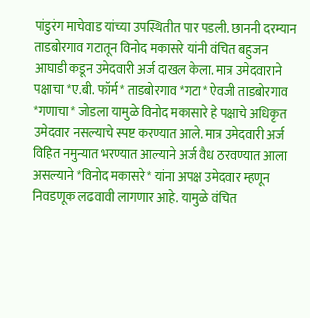पांडुरंग माचेवाड यांच्या उपस्थितीत पार पडली. छाननी दरम्यान ताडबोरगाव गटातून विनोद मकासरे यांनी वंचित बहुजन आघाडी कडून उमेदवारी अर्ज दाखल केला. मात्र उमेदवाराने पक्षाचा *ए.बी. फॉर्म* ताडबोरगाव *गटा* ऐवजी ताडबोरगाव *गणाचा* जोडला यामुळे विनोद मकासारे हे पक्षाचे अधिकृत उमेदवार नसल्याचे स्पष्ट करण्यात आले. मात्र उमेदवारी अर्ज विहित नमुन्यात भरण्यात आल्याने अर्ज वैध ठरवण्यात आला असल्याने *विनोद मकासरे* यांना अपक्ष उमेदवार म्हणून निवडणूक लढवावी लागणार आहे. यामुळे वंचित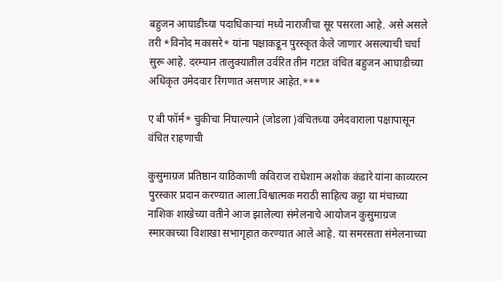बहुजन आघाडीच्या पदाधिकाऱ्यां मध्ये नाराजीचा सूर पसरला आहे. असे असले तरी *विनोद मकासरे* यांना पक्षाकडून पुरस्कृत केले जाणार असल्याची चर्चा सुरू आहे. दरम्यान तालुक्यातील उर्वरित तीन गटात वंचित बहुजन आघाडीच्या अधिकृत उमेदवार रिंगणात असणार आहेत.***

ए बी फॉर्म* चुकीचा निघाल्याने (जोडला )वंचितच्या उमेदवाराला पक्षापासून वंचित राहणाची

कुसुमाग्रज प्रतिष्ठान याठिकाणी कविराज राधेशाम अशोक कंडारे यांना काव्यरत्न पुरस्कार प्रदान करण्यात आला.विश्वात्मक मराठी साहित्य कट्टा या मंचाच्या नाशिक शाखेच्या वतीने आज झालेल्या संमेलनाचे आयोजन कुसुमाग्रज स्मारकाच्या विशाखा सभागृहात करण्यात आले आहे. या समरसता संमेलनाच्या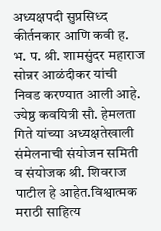अध्यक्षपदी सुप्रसिध्द कीर्तनकार आणि कवी ह. भ. प. श्री. शामसुंदर महाराज सोन्नर आळंदीकर यांची निवड करण्यात आली आहे. ज्येष्ठ कवयित्री सौ. हेमलता गिते यांच्या अध्यक्षतेखाली संमेलनाची संयोजन समिती व संयोजक श्री. शिवराज पाटील हे आहेत.विश्वात्मक मराठी साहित्य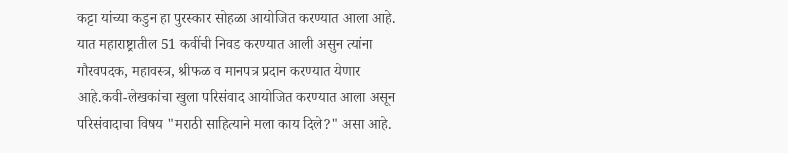कट्टा यांच्या कडुन हा पुरस्कार सोहळा आयोजित करण्यात आला आहे. यात महाराष्ट्रातील 51 कवींची निवड करण्यात आली असुन त्यांना गौरवपदक, महावस्त्र, श्रीफळ व मानपत्र प्रदान करण्यात येणार आहे.कवी-लेखकांचा खुला परिसंवाद आयोजित करण्यात आला असून परिसंवादाचा विषय "मराठी साहित्याने मला काय दिले?" असा आहे.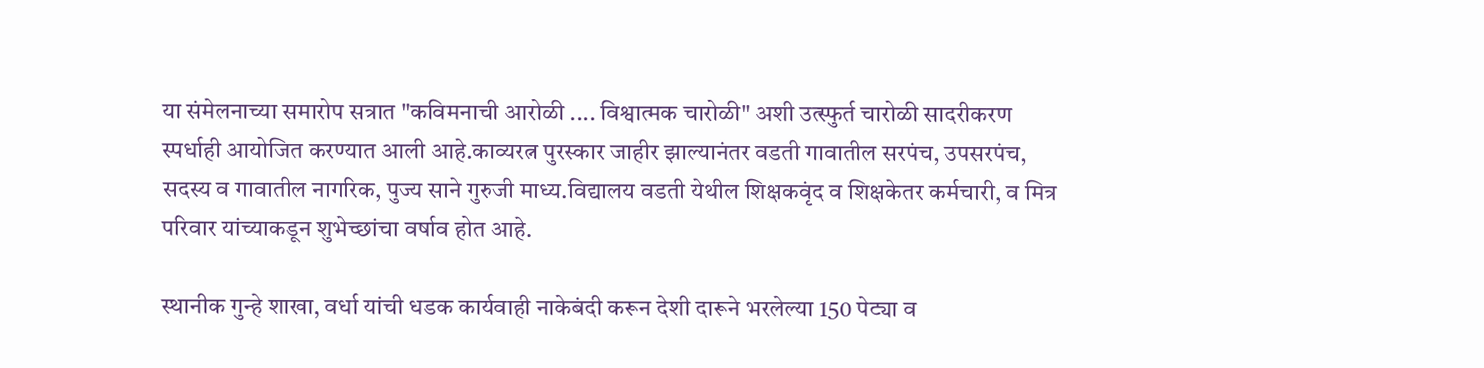या संमेलनाच्या समारोप सत्रात "कविमनाची आरोळी .... विश्वात्मक चारोळी" अशी उत्स्फुर्त चारोळी सादरीकरण स्पर्धाही आयोजित करण्यात आली आहे.काव्यरत्न पुरस्कार जाहीर झाल्यानंतर वडती गावातील सरपंच, उपसरपंच, सदस्य व गावातील नागरिक, पुज्य साने गुरुजी माध्य.विद्यालय वडती येथील शिक्षकवृंद व शिक्षकेतर कर्मचारी, व मित्र परिवार यांच्याकडून शुभेच्छांचा वर्षाव होत आहे.

स्थानीक गुन्हे शाखा, वर्धा यांची धडक कार्यवाही नाकेबंदी करून देशी दारूने भरलेल्या 150 पेट्या व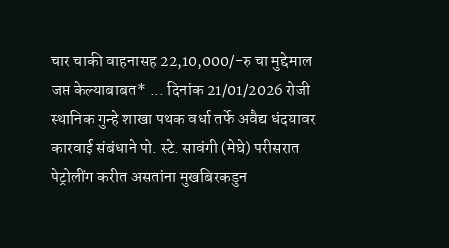चार चाकी वाहनासह 22,10,000/-रु चा मुद्देमाल जप्त केल्याबाबत* ... दिनांक 21/01/2026 रोजी स्थानिक गुन्हे शाखा पथक वर्धा तर्फे अवैद्य धंदयावर कारवाई संबंधाने पो. स्टे. सावंगी (मेघे) परीसरात पेट्रोलींग करीत असतांना मुखबिरकडुन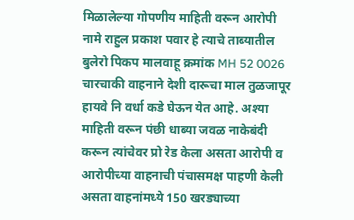मिळालेल्या गोपणीय माहिती वरून आरोपी नामे राहुल प्रकाश पवार हे त्याचे ताब्यातील बुलेरो पिकप मालवाहू क्रमांक MH 52 0026 चारचाकी वाहनाने देशी दारूचा माल तुळजापूर हायवे नि वर्धा कडे घेऊन येत आहे. अश्या माहिती वरून पंछी धाब्या जवळ नाकेबंदी करून त्यांचेवर प्रो रेड केला असता आरोपी व आरोपीच्या वाहनाची पंचासमक्ष पाहणी केली असता वाहनांमध्ये 150 खरड्याच्या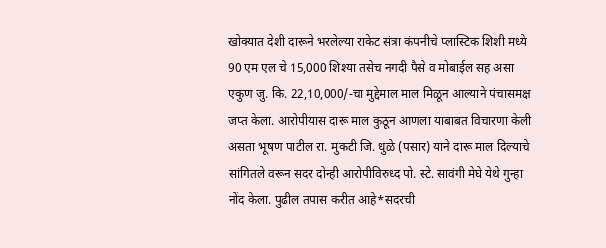खोक्यात देशी दारूने भरलेल्या राकेट संत्रा कंपनीचे प्लास्टिक शिशी मध्ये 90 एम एल चे 15,000 शिश्या तसेच नगदी पैसे व मोबाईल सह असा एकुण जु. कि. 22,10,000/-चा मुद्देमाल माल मिळून आल्याने पंचासमक्ष जप्त केला. आरोपीयास दारू माल कुठून आणला याबाबत विचारणा केली असता भूषण पाटील रा. मुकटी जि. धुळे (पसार) याने दारू माल दिल्याचे सांगितले वरून सदर दोन्ही आरोपीविरुध्द पो. स्टे. सावंगी मेघे येथे गुन्हा नोंद केला. पुढील तपास करीत आहे*सदरची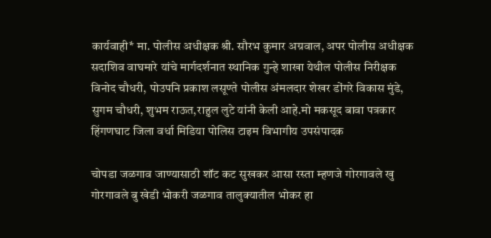कार्यवाही* मा. पोलीस अधीक्षक श्री. सौरभ कुमार अग्रवाल, अपर पोलीस अधीक्षक सदाशिव वाघमारे यांचे मार्गदर्शनात स्थानिक गुन्हे शाखा येथील पोलीस निरीक्षक विनोद चौधरी, पोउपनि प्रकाश लसूण्ते पोलीस अंमलदार शेखर डोंगरे विकास मुंडे, सुगम चौधरी, शुभम राऊत,राहुल लुटे यांनी केली आहे.मो मकसूद बावा पत्रकार हिंगणघाट जिला वर्धा मिडिया पोलिस टाइम विभागीय उपसंपादक

चोपडा जळगाव जाण्यासाठी शॉट कट सुखकर आसा रस्ता म्हणजे गोरगावले खु गोरगावले बु खेडी भोकरी जळगाव तालुक्यातील भोकर हा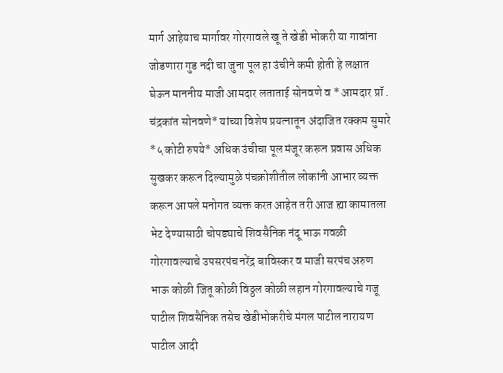मार्ग आहेयाच मार्गावर गोरगावले खू ते खेडी भोकरी या गावांना जोडणारा गुड नदी चा जुना पूल हा उंचीने कमी होती हे लक्षात घेऊन माननीय माजी आमदार लताताई सोनवणे व * आमदार प्रॉ . चंद्रकांत सोनवणे* यांच्या विशेष प्रयत्नातून अंदाजित रक्कम सुमारे *५ कोटी रुपये* अधिक उंचीचा पूल मंजूर करून प्रवास अधिक सुखकर करून दिल्यामुळे पंचक्रोशीतील लोकांनी आभार व्यक्त करून आपले मनोगत व्यक्त करत आहेत तरी आज ह्या कामातला भेट देण्यासाठी चोपड्याचे शिवसैनिक नंदू भाऊ गवळी गोरगावल्याचे उपसरपंच नरेंद्र बाविस्कर व माजी सरपंच अरुण भाऊ कोळी जितू कोळी विठ्ठल कोळी लहान गोरगावल्याचे गजू पाटील शिवसैनिक तसेच खेडीभोकरीचे मंगल पाटील नारायण पाटील आदी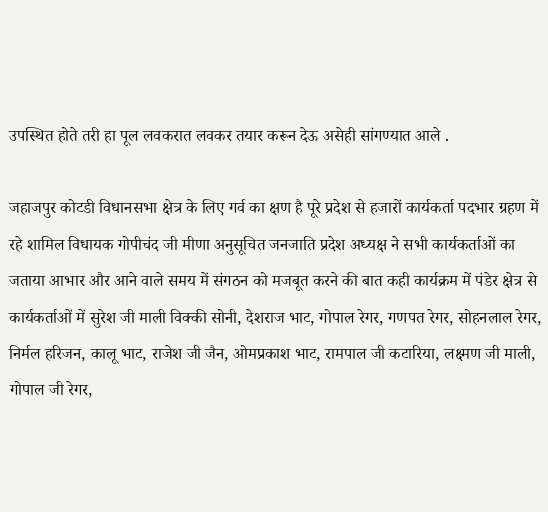उपस्थित होते तरी हा पूल लवकरात लवकर तयार करून देऊ असेही सांगण्यात आले .

जहाजपुर कोटडी विधानसभा क्षेत्र के लिए गर्व का क्षण है पूरे प्रदेश से हजारों कार्यकर्ता पदभार ग्रहण में रहे शामिल विधायक गोपीचंद जी मीणा अनुसूचित जनजाति प्रदेश अध्यक्ष ने सभी कार्यकर्ताओं का जताया आभार और आने वाले समय में संगठन को मजबूत करने की बात कही कार्यक्रम में पंडेर क्षेत्र से कार्यकर्ताओं में सुरेश जी माली विक्की सोनी, देशराज भाट, गोपाल रेगर, गणपत रेगर, सोहनलाल रेगर, निर्मल हरिजन, कालू भाट, राजेश जी जैन, ओमप्रकाश भाट, रामपाल जी कटारिया, लक्ष्मण जी माली, गोपाल जी रेगर,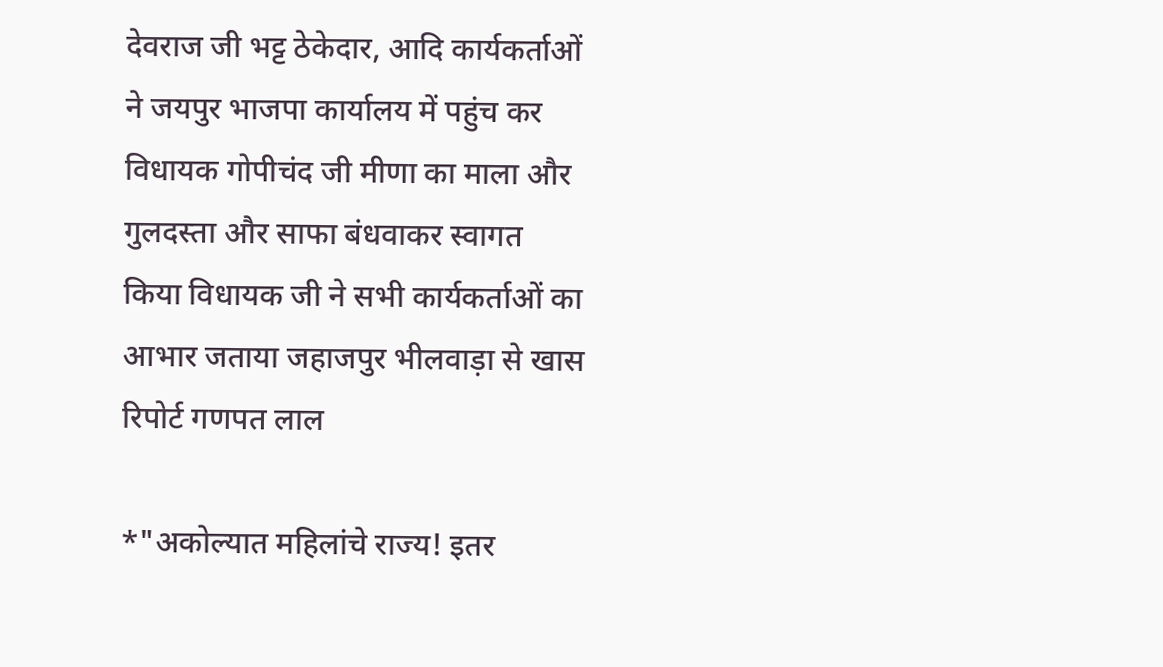देवराज जी भट्ट ठेकेदार, आदि कार्यकर्ताओं ने जयपुर भाजपा कार्यालय में पहुंच कर विधायक गोपीचंद जी मीणा का माला और गुलदस्ता और साफा बंधवाकर स्वागत किया विधायक जी ने सभी कार्यकर्ताओं का आभार जताया जहाजपुर भीलवाड़ा से खास रिपोर्ट गणपत लाल

*"अकोल्यात महिलांचे राज्य! इतर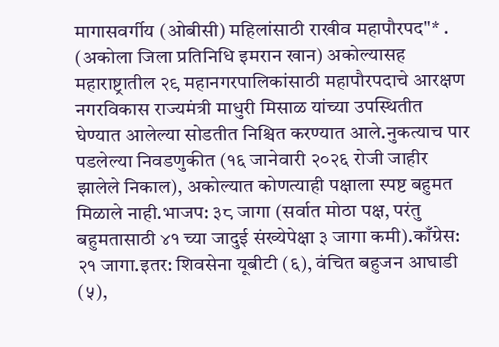मागासवर्गीय (ओबीसी) महिलांसाठी राखीव महापौरपद"* . (अकोला जिला प्रतिनिधि इमरान खान) अकोल्यासह महाराष्ट्रातील २९ महानगरपालिकांसाठी महापौरपदाचे आरक्षण नगरविकास राज्यमंत्री माधुरी मिसाळ यांच्या उपस्थितीत घेण्यात आलेल्या सोडतीत निश्चित करण्यात आले.नुकत्याच पार पडलेल्या निवडणुकीत (१६ जानेवारी २०२६ रोजी जाहीर झालेले निकाल), अकोल्यात कोणत्याही पक्षाला स्पष्ट बहुमत मिळाले नाही.भाजप: ३८ जागा (सर्वात मोठा पक्ष, परंतु बहुमतासाठी ४१ च्या जादुई संख्येपेक्षा ३ जागा कमी).काँग्रेस: २१ जागा.इतर: शिवसेना यूबीटी (६), वंचित बहुजन आघाडी (५),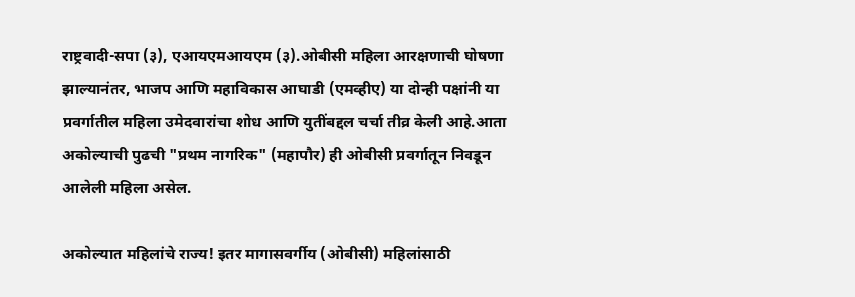राष्ट्रवादी-सपा (३), एआयएमआयएम (३).ओबीसी महिला आरक्षणाची घोषणा झाल्यानंतर, भाजप आणि महाविकास आघाडी (एमव्हीए) या दोन्ही पक्षांनी या प्रवर्गातील महिला उमेदवारांचा शोध आणि युतींबद्दल चर्चा तीव्र केली आहे.आता अकोल्याची पुढची "प्रथम नागरिक" (महापौर) ही ओबीसी प्रवर्गातून निवडून आलेली महिला असेल.

अकोल्यात महिलांचे राज्य! इतर मागासवर्गीय (ओबीसी) महिलांसाठी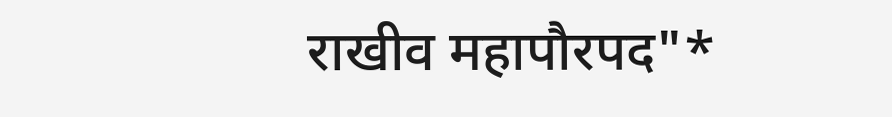राखीव महापौरपद"*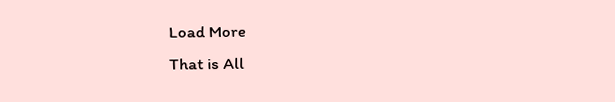Load More
That is All